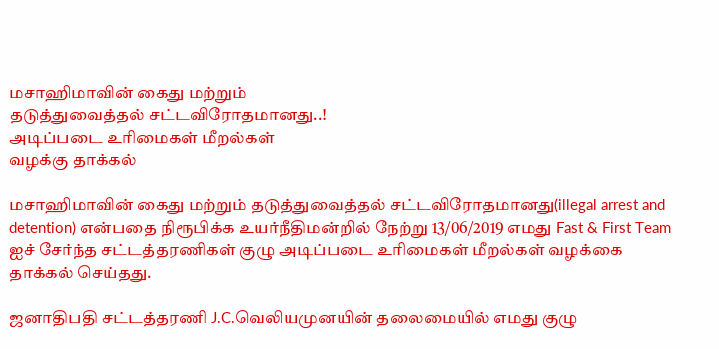மசாஹிமாவின் கைது மற்றும்
தடுத்துவைத்தல் சட்டவிரோதமானது..!
அடிப்படை உரிமைகள் மீறல்கள்
வழக்கு தாக்கல்

மசாஹிமாவின் கைது மற்றும் தடுத்துவைத்தல் சட்டவிரோதமானது(illegal arrest and detention) என்பதை நிரூபிக்க உயர்நீதிமன்றில் நேற்று 13/06/2019 எமது Fast & First Team ஐச் சேர்ந்த சட்டத்தரணிகள் குழு அடிப்படை உரிமைகள் மீறல்கள் வழக்கை தாக்கல் செய்தது.

ஜனாதிபதி சட்டத்தரணி J.C.வெலியமுனயின் தலைமையில் எமது குழு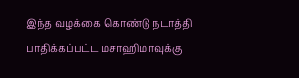இந்த வழக்கை கொண்டு நடாத்தி பாதிக்கப்பட்ட மசாஹிமாவுக்கு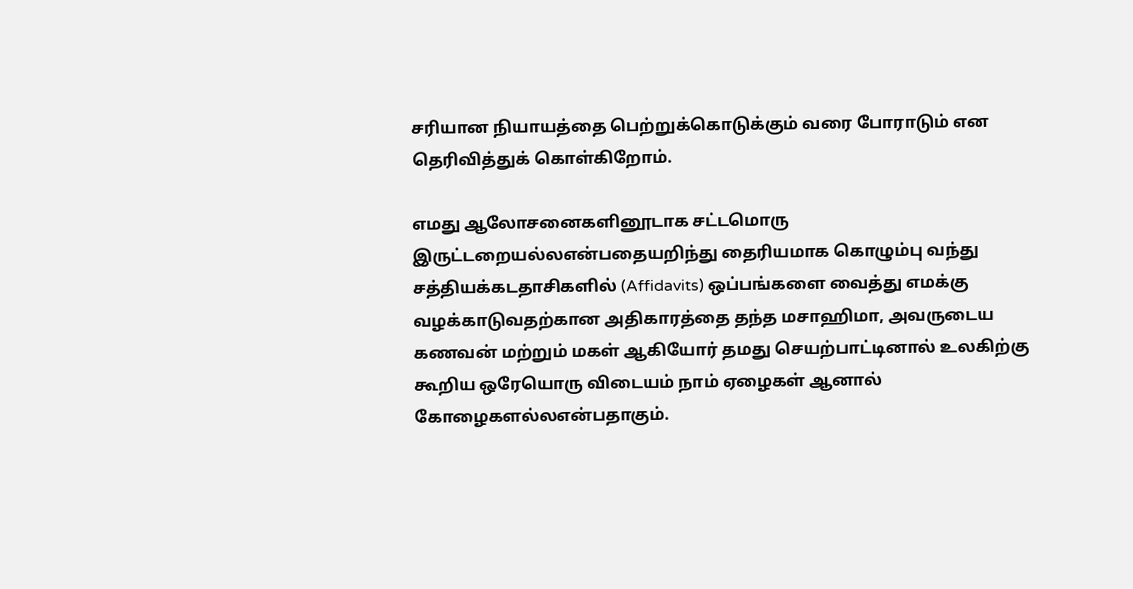சரியான நியாயத்தை பெற்றுக்கொடுக்கும் வரை போராடும் என தெரிவித்துக் கொள்கிறோம்.

எமது ஆலோசனைகளினூடாக சட்டமொரு இருட்டறையல்லஎன்பதையறிந்து தைரியமாக கொழும்பு வந்து சத்தியக்கடதாசிகளில் (Affidavits) ஒப்பங்களை வைத்து எமக்கு வழக்காடுவதற்கான அதிகாரத்தை தந்த மசாஹிமா, அவருடைய கணவன் மற்றும் மகள் ஆகியோர் தமது செயற்பாட்டினால் உலகிற்கு கூறிய ஒரேயொரு விடையம் நாம் ஏழைகள் ஆனால் கோழைகளல்லஎன்பதாகும்.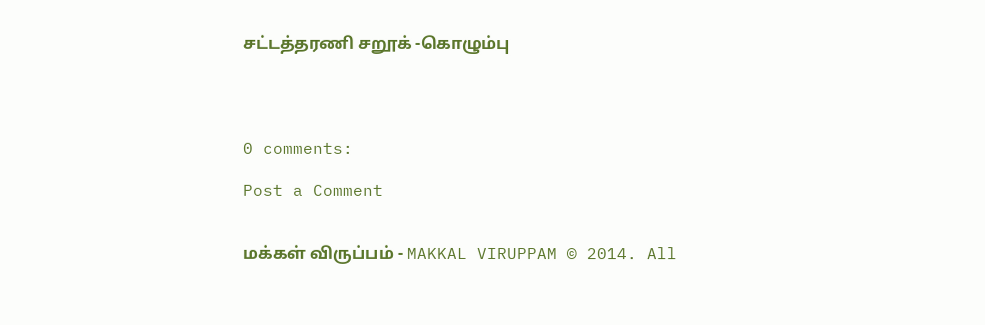சட்டத்தரணி சறூக் -கொழும்பு




0 comments:

Post a Comment


மக்கள் விருப்பம் - MAKKAL VIRUPPAM © 2014. All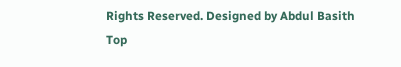Rights Reserved. Designed by Abdul Basith
Top